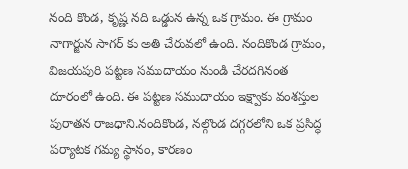నంది కొండ, కృష్ణ నది ఒడ్డున ఉన్న ఒక గ్రామం. ఈ గ్రామం నాగార్జున సాగర్ కు అతి చేరువలో ఉంది. నందికొండ గ్రామం, విజయపురి పట్టణ సముదాయం నుండి చేరదగినంత దూరంలో ఉంది. ఈ పట్టణ సముదాయం ఇక్ష్వాకు వంశస్తుల పురాతన రాజధాని.నందికొండ, నల్గొండ దగ్గరలోని ఒక ప్రసిద్ధ పర్యాటక గమ్య స్థానం, కారణం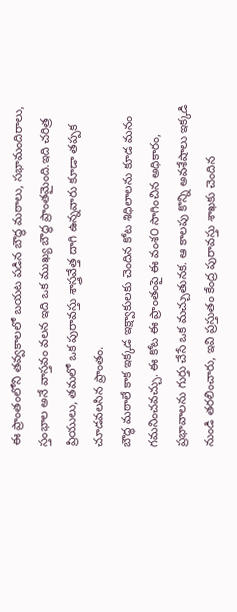ఈ ప్రాంతంలోని తవ్వకాలలో బయట పడిన బౌద్ధ మఠాలు, సభామందిరాలు, స్తంభాల అనే వాస్తవం వలన ఇది ఒక ముఖ్య బౌద్ధ ప్రాంతమైంది.ఇది చరిత్ర ప్రియులు, తమలో ఒక పురావస్తు శాస్త్రవేత్త దాగి ఉన్నవారు కూడా తప్పక చూడవలసిన ప్రాంతం.
బౌద్ధ మఠాలే కాక ఇక్కడ ఇక్ష్వాకులకు చెందిన కోట శిధిలాలను కూడ మనం గమనించవచ్చు. ఈ కోట ఈ ప్రాంతంపై ఈ వంశ౦ సాగించిన అధికారం, ప్రభావాలను గుర్తు చేసే ఒక మచ్చుతునక. ఆ కాలపు కొన్ని అవశేషాలు ఇక్కడి నుండి తరలించారు, ఇవి ప్రస్తుతం కేంద్ర పురావస్తు శాఖకు చెందిన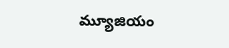మ్యూజియం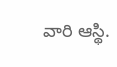వారి ఆస్థి.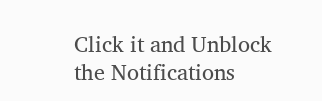Click it and Unblock the Notifications